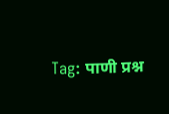Tag: पाणी प्रश्न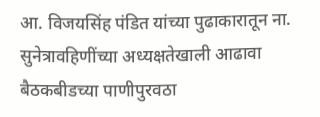आ. विजयसिंह पंडित यांच्या पुढाकारातून ना. सुनेत्रावहिणींच्या अध्यक्षतेखाली आढावा बैठकबीडच्या पाणीपुरवठा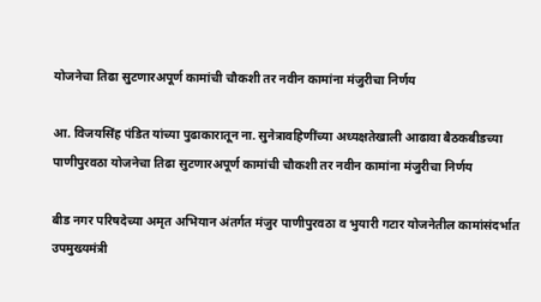योजनेचा तिढा सुटणारअपूर्ण कामांची चौकशी तर नवीन कामांना मंजुरीचा निर्णय

आ. विजयसिंह पंडित यांच्या पुढाकारातून ना. सुनेत्रावहिणींच्या अध्यक्षतेखाली आढावा बैठकबीडच्या पाणीपुरवठा योजनेचा तिढा सुटणारअपूर्ण कामांची चौकशी तर नवीन कामांना मंजुरीचा निर्णय

बीड नगर परिषदेच्या अमृत अभियान अंतर्गत मंजुर पाणीपुरवठा व भुयारी गटार योजनेतील कामांसंदर्भात उपमुख्यमंत्री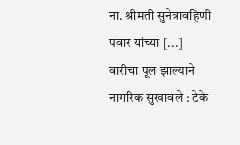ना. श्रीमती सुनेत्रावहिणी पवार यांच्या [...]
वारीचा पूल झाल्याने नागरिक सुखावले : टेके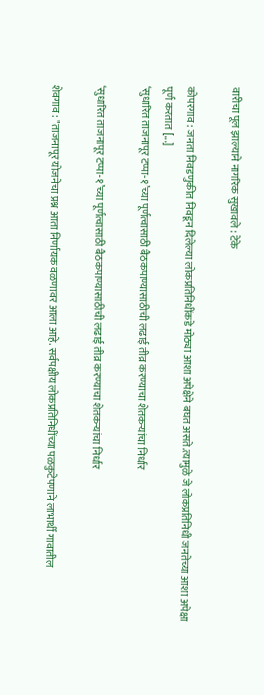वारीचा पूल झाल्याने नागरिक सुखावले : टेके

कोपरगाव : जनता निवडणुकीत निवडून दिलेल्या लोकप्रतिनिधींकडे मोठ्या आशा अपेक्षेने बघत असते.त्यामुळे जे लोकप्रतिनिधी जनतेच्या आशा अपेक्षा पूर्ण करतात [...]
‘सुधारित ताजनापूर टप्पा-१’च्या पूर्णत्वासाठी बैठकपाण्यासाठीची लढाई तीव्र करण्याचा शेतकऱ्यांचा निर्धार

‘सुधारित ताजनापूर टप्पा-१’च्या पूर्णत्वासाठी बैठकपाण्यासाठीची लढाई तीव्र करण्याचा शेतकऱ्यांचा निर्धार

शेवगाव : "ताजनापूर योजनेचा प्रश्न आता निर्णायक वळणावर आला आहे. सर्वपक्षीय लोकप्रतिनिधींच्या पळकुटेपणाने लाभार्थी गावातील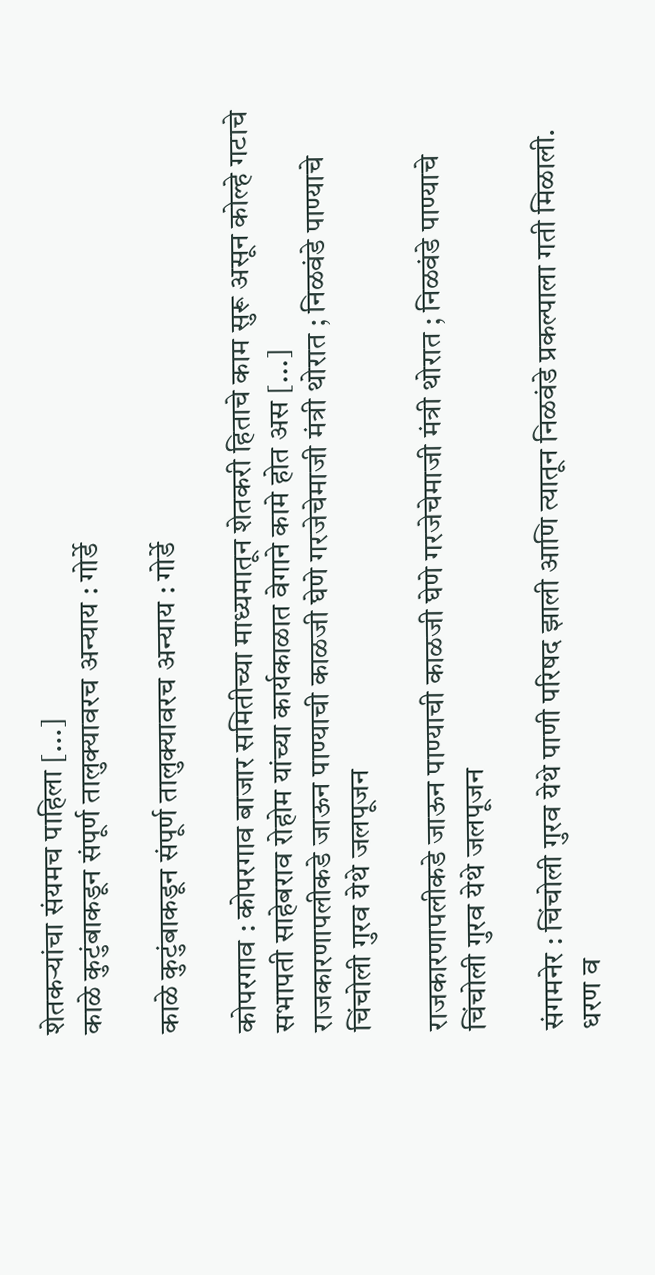शेतकऱ्यांचा संयमच पाहिला [...]
काळे कुटुंबाकडून संपूर्ण तालुक्यावरच अन्याय : गोर्डे

काळे कुटुंबाकडून संपूर्ण तालुक्यावरच अन्याय : गोर्डे

कोपरगाव : कोपरगाव बाजार समितीच्या माध्यमातून शेतकरी हिताचे काम सुरू असून कोल्हे गटाचे सभापती साहेबराव रोहोम यांच्या कार्यकाळात वेगाने कामे होत अस [...]
राजकारणापलीकडे जाऊन पाण्याची काळजी घेणे गरजेचेमाजी मंत्री थोरात ; निळवंडे पाण्याचे चिंचोली गुरव येथे जलपूजन

राजकारणापलीकडे जाऊन पाण्याची काळजी घेणे गरजेचेमाजी मंत्री थोरात ; निळवंडे पाण्याचे चिंचोली गुरव येथे जलपूजन

संगमनेर : चिंचोली गुरव येथे पाणी परिषद झाली आणि त्यातून निळवंडे प्रकल्पाला गती मिळाली. धरण व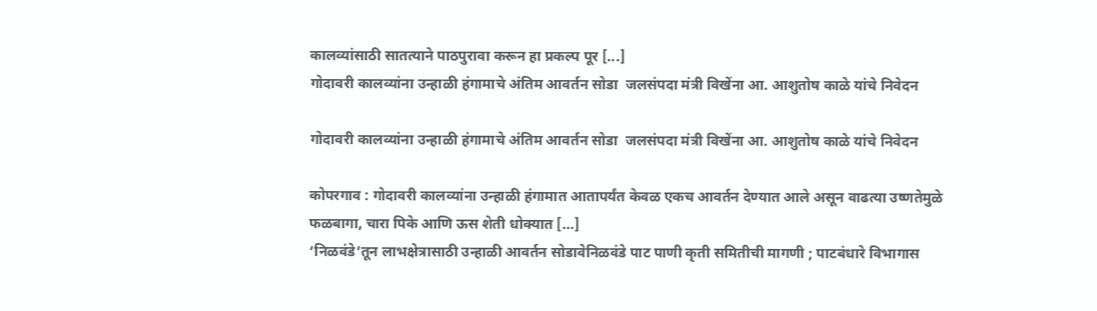कालव्यांसाठी सातत्याने पाठपुरावा करून हा प्रकल्प पूर [...]
गोदावरी कालव्यांना उन्हाळी हंगामाचे अंतिम आवर्तन सोडा  जलसंपदा मंत्री विखेंना आ. आशुतोष काळे यांचे निवेदन

गोदावरी कालव्यांना उन्हाळी हंगामाचे अंतिम आवर्तन सोडा  जलसंपदा मंत्री विखेंना आ. आशुतोष काळे यांचे निवेदन

कोपरगाव : गोदावरी कालव्यांना उन्हाळी हंगामात आतापर्यंत केवळ एकच आवर्तन देण्यात आले असून वाढत्या उष्णतेमुळे फळबागा, चारा पिके आणि ऊस शेती धोक्यात [...]
‘निळवंडे’तून लाभक्षेत्रासाठी उन्हाळी आवर्तन सोडावेनिळवंडे पाट पाणी कृती समितीची मागणी ; पाटबंधारे विभागास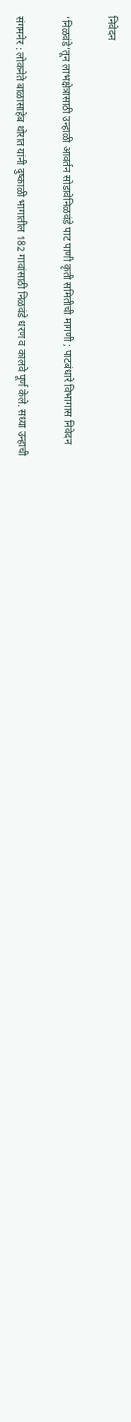निवेदन

‘निळवंडे’तून लाभक्षेत्रासाठी उन्हाळी आवर्तन सोडावेनिळवंडे पाट पाणी कृती समितीची मागणी ; पाटबंधारे विभागास निवेदन

संगमनेर : लोकनेते बाळासाहेब थोरात यांनी दुष्काळी भागातील 182 गावांसाठी निळवंडे धरण व कालवे पूर्ण केले. सध्या उन्हाची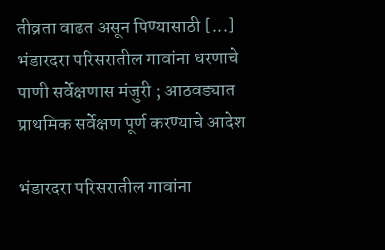तीव्रता वाढत असून पिण्यासाठी [...]
भंडारदरा परिसरातील गावांना धरणाचे पाणी सर्वेक्षणास मंजुरी ; आठवड्यात प्राथमिक सर्वेक्षण पूर्ण करण्याचे आदेश

भंडारदरा परिसरातील गावांना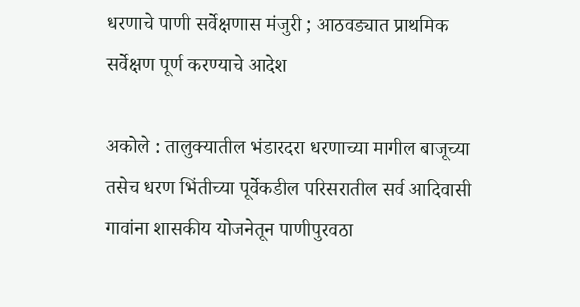धरणाचे पाणी सर्वेक्षणास मंजुरी ; आठवड्यात प्राथमिक सर्वेक्षण पूर्ण करण्याचे आदेश

अकोले : तालुक्यातील भंडारदरा धरणाच्या मागील बाजूच्या तसेच धरण भिंतीच्या पूर्वेकडील परिसरातील सर्व आदिवासी गावांना शासकीय योजनेतून पाणीपुरवठा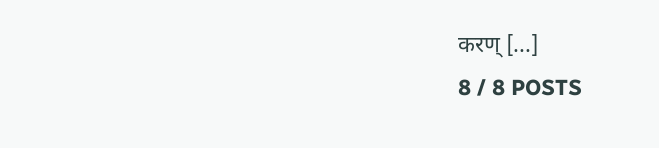करण् [...]
8 / 8 POSTS